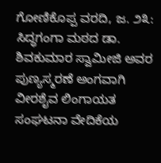ಗೋಣಿಕೊಪ್ಪ ವರದಿ, ಜ. ೨೩: ಸಿದ್ಧಗಂಗಾ ಮಠದ ಡಾ. ಶಿವಕುಮಾರ ಸ್ವಾಮೀಜಿ ಅವರ ಪುಣ್ಯಸ್ಮರಣೆ ಅಂಗವಾಗಿ ವೀರಶೈವ ಲಿಂಗಾಯತ ಸಂಘಟನಾ ವೇದಿಕೆಯ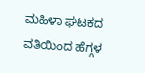ಮಹಿಳಾ ಘಟಕದ ವತಿಯಿಂದ ಹೆಗ್ಗಳ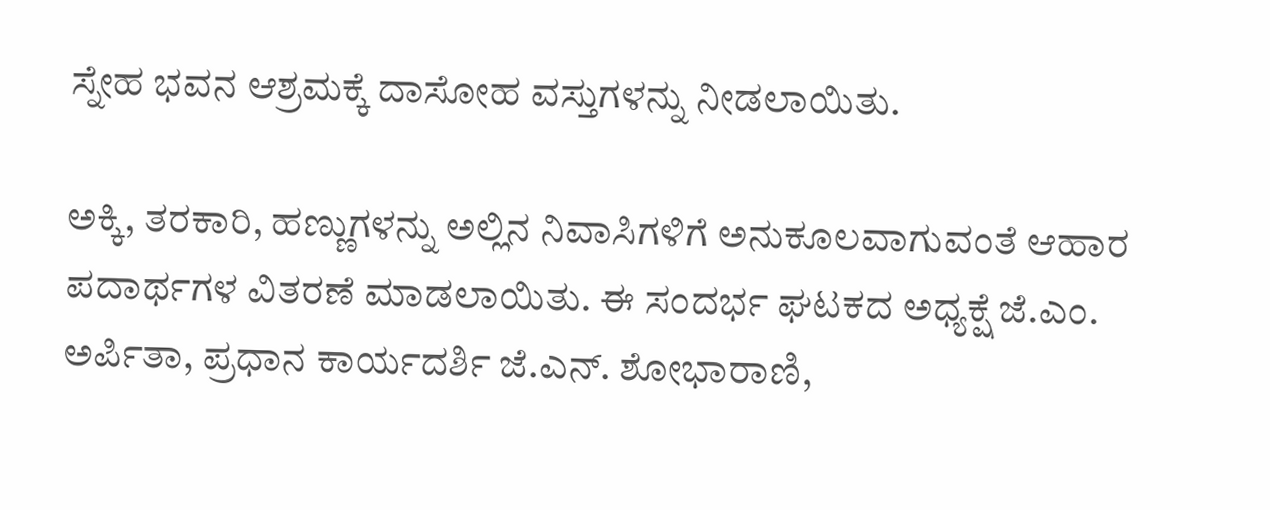ಸ್ನೇಹ ಭವನ ಆಶ್ರಮಕ್ಕೆ ದಾಸೋಹ ವಸ್ತುಗಳನ್ನು ನೀಡಲಾಯಿತು.

ಅಕ್ಕಿ, ತರಕಾರಿ, ಹಣ್ಣುಗಳನ್ನು ಅಲ್ಲಿನ ನಿವಾಸಿಗಳಿಗೆ ಅನುಕೂಲವಾಗುವಂತೆ ಆಹಾರ ಪದಾರ್ಥಗಳ ವಿತರಣೆ ಮಾಡಲಾಯಿತು. ಈ ಸಂದರ್ಭ ಘಟಕದ ಅಧ್ಯಕ್ಷೆ ಜೆ.ಎಂ. ಅರ್ಪಿತಾ, ಪ್ರಧಾನ ಕಾರ್ಯದರ್ಶಿ ಜೆ.ಎನ್. ಶೋಭಾರಾಣಿ,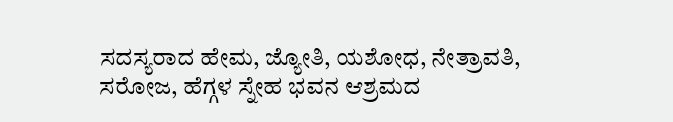ಸದಸ್ಯರಾದ ಹೇಮ, ಜ್ಯೋತಿ, ಯಶೋಧ, ನೇತ್ರಾವತಿ, ಸರೋಜ, ಹೆಗ್ಗಳ ಸ್ನೇಹ ಭವನ ಆಶ್ರಮದ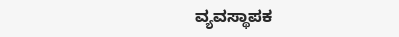ವ್ಯವಸ್ಥಾಪಕ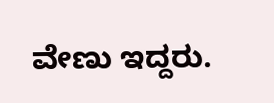ವೇಣು ಇದ್ದರು.